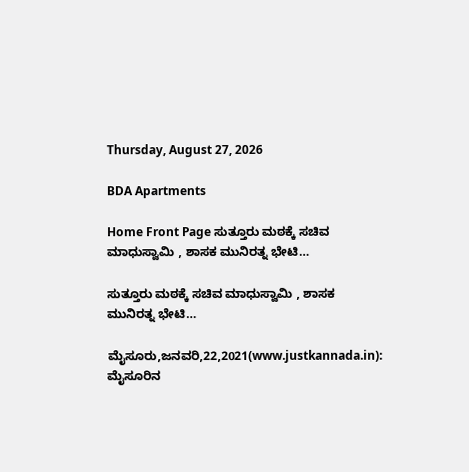Thursday, August 27, 2026

BDA Apartments

Home Front Page ಸುತ್ತೂರು ಮಠಕ್ಕೆ ಸಚಿವ ಮಾಧುಸ್ವಾಮಿ , ಶಾಸಕ ಮುನಿರತ್ನ ಭೇಟಿ…

ಸುತ್ತೂರು ಮಠಕ್ಕೆ ಸಚಿವ ಮಾಧುಸ್ವಾಮಿ , ಶಾಸಕ ಮುನಿರತ್ನ ಭೇಟಿ…

ಮೈಸೂರು,ಜನವರಿ,22,2021(www.justkannada.in):  ಮೈಸೂರಿನ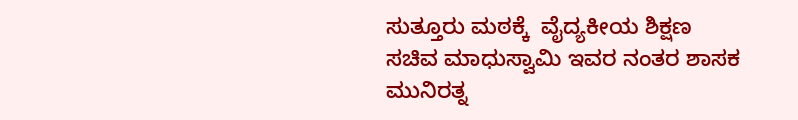ಸುತ್ತೂರು ಮಠಕ್ಕೆ  ವೈದ್ಯಕೀಯ ಶಿಕ್ಷಣ ಸಚಿವ ಮಾಧುಸ್ವಾಮಿ ಇವರ ನಂತರ ಶಾಸಕ ಮುನಿರತ್ನ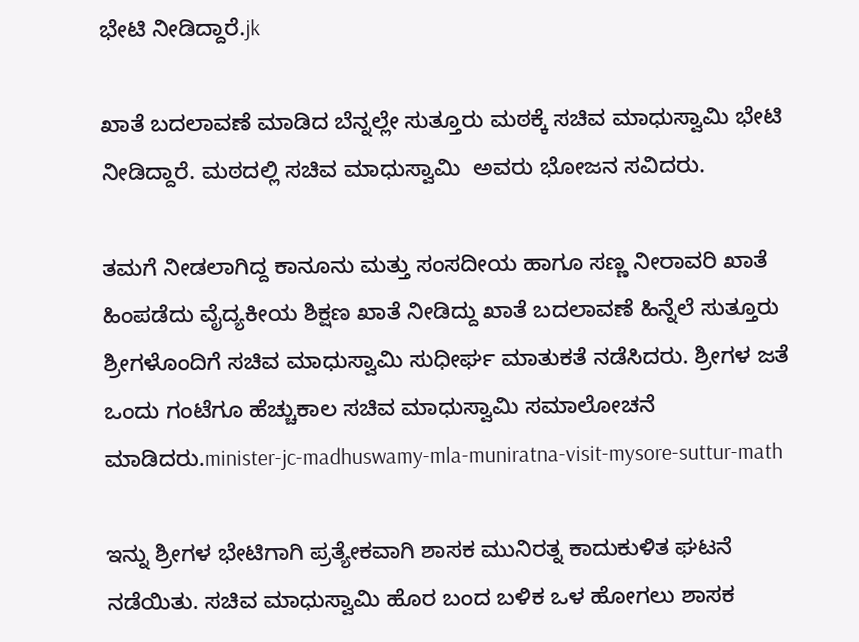ಭೇಟಿ ನೀಡಿದ್ದಾರೆ.jk

ಖಾತೆ ಬದಲಾವಣೆ ಮಾಡಿದ ಬೆನ್ನಲ್ಲೇ ಸುತ್ತೂರು ಮಠಕ್ಕೆ ಸಚಿವ ಮಾಧುಸ್ವಾಮಿ ಭೇಟಿ ನೀಡಿದ್ದಾರೆ. ಮಠದಲ್ಲಿ ಸಚಿವ ಮಾಧುಸ್ವಾಮಿ  ಅವರು ಭೋಜನ ಸವಿದರು.

ತಮಗೆ ನೀಡಲಾಗಿದ್ದ ಕಾನೂನು ಮತ್ತು ಸಂಸದೀಯ ಹಾಗೂ ಸಣ್ಣ ನೀರಾವರಿ ಖಾತೆ ಹಿಂಪಡೆದು ವೈದ್ಯಕೀಯ ಶಿಕ್ಷಣ ಖಾತೆ ನೀಡಿದ್ದು ಖಾತೆ ಬದಲಾವಣೆ ಹಿನ್ನೆಲೆ ಸುತ್ತೂರು ಶ್ರೀಗಳೊಂದಿಗೆ ಸಚಿವ ಮಾಧುಸ್ವಾಮಿ ಸುಧೀರ್ಘ ಮಾತುಕತೆ ನಡೆಸಿದರು. ಶ್ರೀಗಳ ಜತೆ ಒಂದು ಗಂಟೆಗೂ ಹೆಚ್ಚುಕಾಲ ಸಚಿವ ಮಾಧುಸ್ವಾಮಿ ಸಮಾಲೋಚನೆ ಮಾಡಿದರು.minister-jc-madhuswamy-mla-muniratna-visit-mysore-suttur-math

ಇನ್ನು ಶ್ರೀಗಳ ಭೇಟಿಗಾಗಿ ಪ್ರತ್ಯೇಕವಾಗಿ ಶಾಸಕ ಮುನಿರತ್ನ ಕಾದುಕುಳಿತ ಘಟನೆ ನಡೆಯಿತು. ಸಚಿವ ಮಾಧುಸ್ವಾಮಿ ಹೊರ ಬಂದ ಬಳಿಕ ಒಳ ಹೋಗಲು ಶಾಸಕ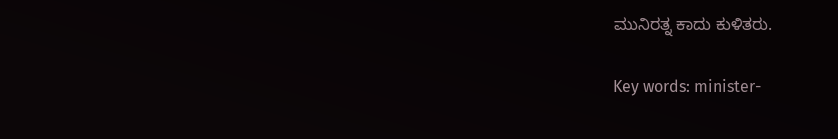ಮುನಿರತ್ನ ಕಾದು ಕುಳಿತರು.

Key words: minister-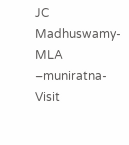JC  Madhuswamy-MLA –muniratna-Visit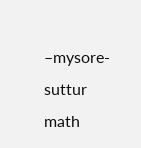–mysore- suttur math